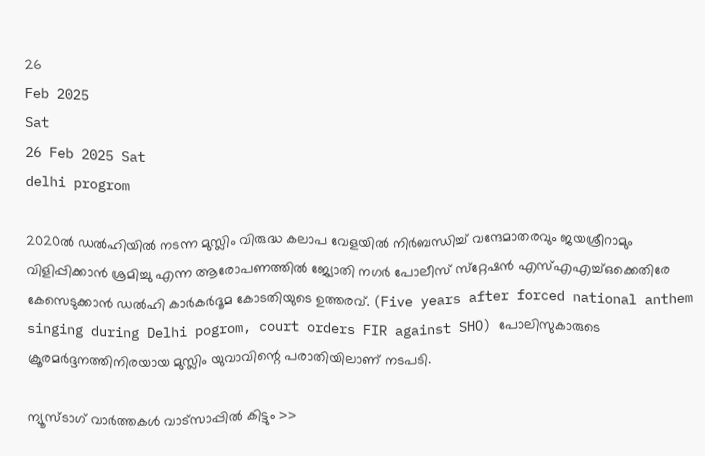26
Feb 2025
Sat
26 Feb 2025 Sat
delhi progrom

2020ല്‍ ഡല്‍ഹിയില്‍ നടന്ന മുസ്ലിം വിരുദ്ധ കലാപ വേളയില്‍ നിര്‍ബന്ധിച്ച് വന്ദേമാതരവും ജയശ്രീറാമും വിളിപ്പിക്കാന്‍ ശ്രമിച്ചു എന്ന ആരോപണത്തില്‍ ജ്യോതി നഗര്‍ പോലീസ് സ്‌റ്റേഷന്‍ എസ്എഎച്ച്ഒക്കെതിരേ കേസെടുക്കാന്‍ ഡല്‍ഹി കാര്‍കര്‍ദൂമ കോടതിയുടെ ഉത്തരവ്. (Five years after forced national anthem singing during Delhi pogrom, court orders FIR against SHO) പോലിസുകാരുടെ ക്രൂരമര്‍ദ്ദനത്തിനിരയായ മുസ്ലിം യുവാവിന്റെ പരാതിയിലാണ് നടപടി.

ന്യൂസ്ടാഗ് വാര്‍ത്തകള്‍ വാട്‌സാപ്പില്‍ കിട്ടും >>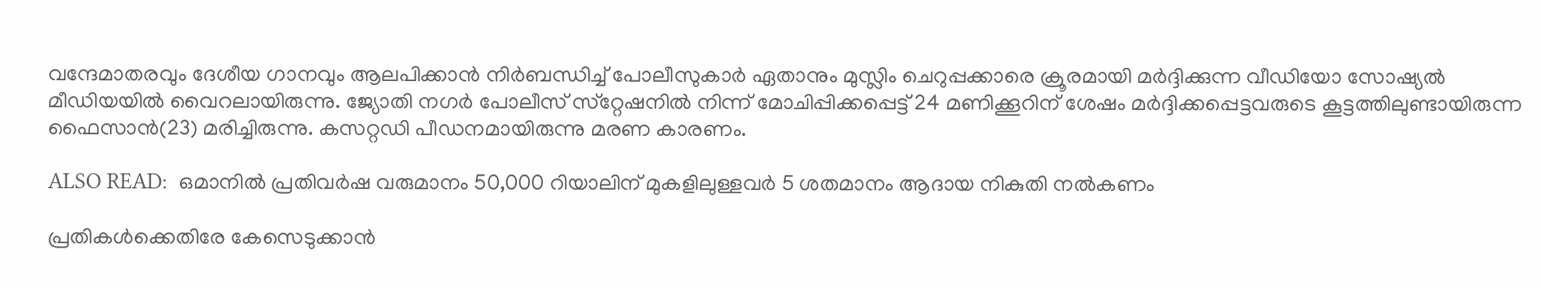വന്ദേമാതരവും ദേശീയ ഗാനവും ആലപിക്കാന്‍ നിര്‍ബന്ധിച്ച് പോലീസുകാര്‍ ഏതാനും മുസ്ലിം ചെറുപ്പക്കാരെ ക്രൂരമായി മര്‍ദ്ദിക്കുന്ന വീഡിയോ സോഷ്യല്‍ മീഡിയയില്‍ വൈറലായിരുന്നു. ജ്യോതി നഗര്‍ പോലീസ് സ്‌റ്റേഷനില്‍ നിന്ന് മോചിപ്പിക്കപ്പെട്ട് 24 മണിക്കൂറിന് ശേഷം മര്‍ദ്ദിക്കപ്പെട്ടവരുടെ കൂട്ടത്തിലുണ്ടായിരുന്ന ഫൈസാന്‍(23) മരിച്ചിരുന്നു. കസറ്റഡി പീഡനമായിരുന്നു മരണ കാരണം.

ALSO READ:  ഒമാനില്‍ പ്രതിവര്‍ഷ വരുമാനം 50,000 റിയാലിന് മുകളിലുള്ളവര്‍ 5 ശതമാനം ആദായ നികുതി നല്‍കണം

പ്രതികള്‍ക്കെതിരേ കേസെടുക്കാന്‍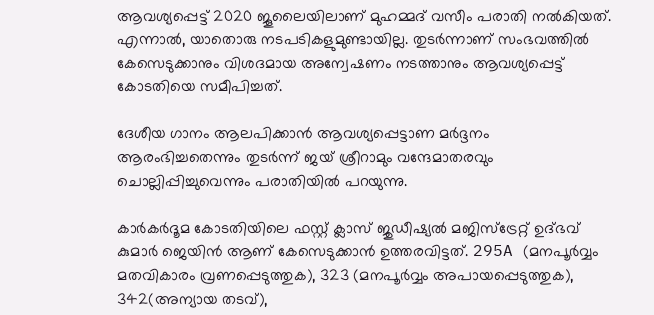ആവശ്യപ്പെട്ട് 2020 ജൂലൈയിലാണ് മുഹമ്മദ് വസീം പരാതി നല്‍കിയത്. എന്നാല്‍, യാതൊരു നടപടികളുമുണ്ടായില്ല. തുടര്‍ന്നാണ് സംഭവത്തില്‍ കേസെടുക്കാനും വിശദമായ അന്വേഷണം നടത്താനും ആവശ്യപ്പെട്ട് കോടതിയെ സമീപിച്ചത്.

ദേശീയ ഗാനം ആലപിക്കാന്‍ ആവശ്യപ്പെട്ടാണ മര്‍ദ്ദനം ആരംഭിച്ചതെന്നും തുടര്‍ന്ന് ജയ് ശ്രീറാമും വന്ദേമാതരവും ചൊല്ലിപ്പിച്ചുവെന്നും പരാതിയില്‍ പറയുന്നു.

കാര്‍കര്‍ദൂമ കോടതിയിലെ ഫസ്റ്റ് ക്ലാസ് ജുഡീഷ്യല്‍ മജിസ്‌ട്രേറ്റ് ഉദ്ഭവ് കുമാര്‍ ജെയിന്‍ ആണ് കേസെടുക്കാന്‍ ഉത്തരവിട്ടത്. 295A (മനപൂര്‍വ്വം മതവികാരം വ്രണപ്പെടുത്തുക), 323 (മനപൂര്‍വ്വം അപായപ്പെടുത്തുക), 342(അന്യായ തടവ്),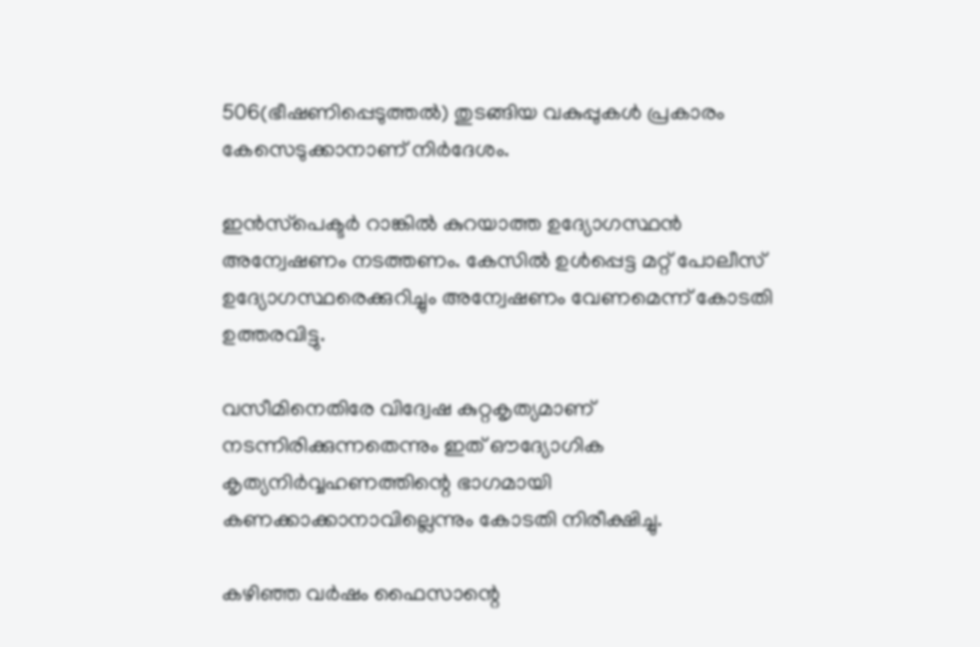506(ഭീഷണിപ്പെടുത്തല്‍) തുടങ്ങിയ വകുപ്പുകള്‍ പ്രകാരം കേസെടുക്കാനാണ് നിര്‍ദേശം.

ഇന്‍സ്‌പെക്ടര്‍ റാങ്കില്‍ കുറയാത്ത ഉദ്യോഗസ്ഥന്‍ അന്വേഷണം നടത്തണം. കേസില്‍ ഉള്‍പ്പെട്ട മറ്റ് പോലീസ് ഉദ്യോഗസ്ഥരെക്കുറിച്ചും അന്വേഷണം വേണമെന്ന് കോടതി ഉത്തരവിട്ടു.

വസീമിനെതിരേ വിദ്വേഷ കുറ്റകൃത്യമാണ് നടന്നിരിക്കുന്നതെന്നും ഇത് ഔദ്യോഗിക കൃത്യനിര്‍വ്വഹണത്തിന്റെ ഭാഗമായി കണക്കാക്കാനാവില്ലെന്നും കോടതി നിരീക്ഷിച്ചു.

കഴിഞ്ഞ വര്‍ഷം ഫൈസാന്റെ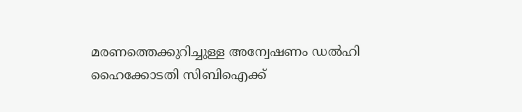മരണത്തെക്കുറിച്ചുള്ള അന്വേഷണം ഡല്‍ഹി ഹൈക്കോടതി സിബിഐക്ക്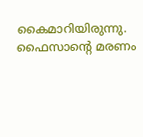കൈമാറിയിരുന്നു. ഫൈസാന്റെ മരണം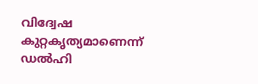വിദ്വേഷ കുറ്റകൃത്യമാണെന്ന് ഡല്‍ഹി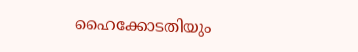ഹൈക്കോടതിയും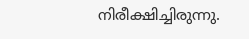നിരീക്ഷിച്ചിരുന്നു.